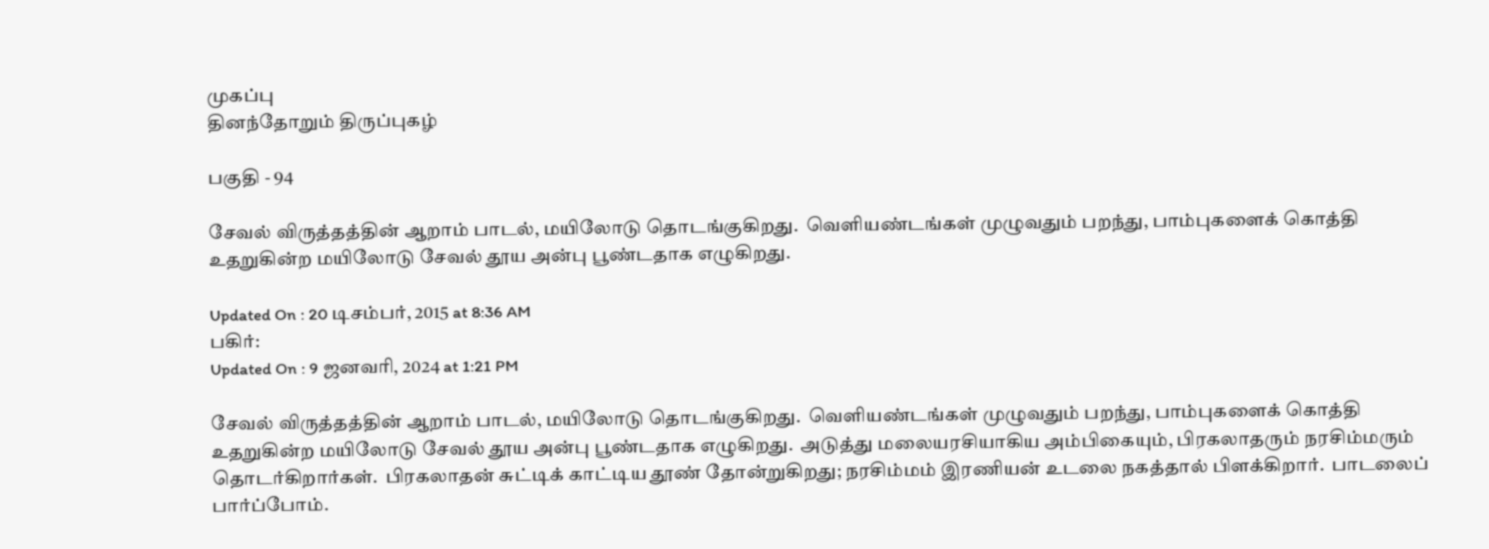முகப்பு
தினந்தோறும் திருப்புகழ்

பகுதி - 94

சேவல் விருத்தத்தின் ஆறாம் பாடல், மயிலோடு தொடங்குகிறது.  வெளியண்டங்கள் முழுவதும் பறந்து, பாம்புகளைக் கொத்தி உதறுகின்ற மயிலோடு சேவல் தூய அன்பு பூண்டதாக எழுகிறது.

Updated On : 20 டிசம்பர், 2015 at 8:36 AM
பகிர்:
Updated On : 9 ஜனவரி, 2024 at 1:21 PM

சேவல் விருத்தத்தின் ஆறாம் பாடல், மயிலோடு தொடங்குகிறது.  வெளியண்டங்கள் முழுவதும் பறந்து, பாம்புகளைக் கொத்தி உதறுகின்ற மயிலோடு சேவல் தூய அன்பு பூண்டதாக எழுகிறது.  அடுத்து மலையரசியாகிய அம்பிகையும், பிரகலாதரும் நரசிம்மரும் தொடர்கிறார்கள்.  பிரகலாதன் சுட்டிக் காட்டிய தூண் தோன்றுகிறது; நரசிம்மம் இரணியன் உடலை நகத்தால் பிளக்கிறார்.  பாடலைப் பார்ப்போம்.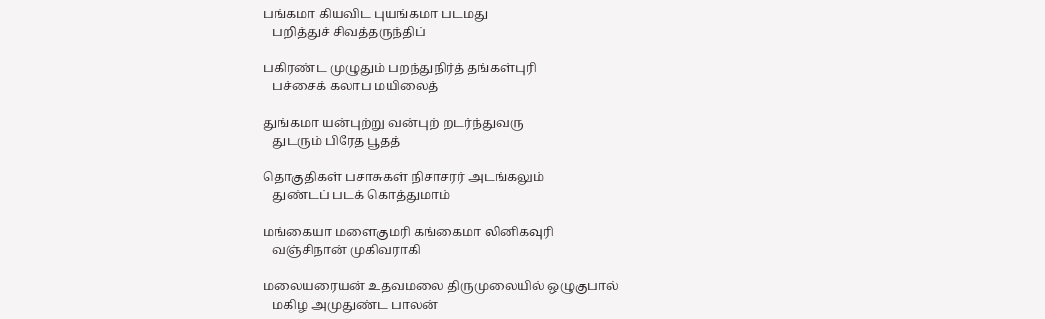பங்கமா கியவிட புயங்கமா படமது
   பறித்துச் சிவத்தருந்திப்

பகிரண்ட முழுதும் பறந்துநிர்த் தங்கள்புரி
   பச்சைக் கலாப மயிலைத்

துங்கமா யன்புற்று வன்புற் றடர்ந்துவரு
   துடரும் பிரேத பூதத்

தொகுதிகள் பசாசுகள் நிசாசரர் அடங்கலும்
   துண்டப் படக் கொத்துமாம்

மங்கையா மளைகுமரி கங்கைமா லினிகவுரி
   வஞ்சிநான் முகிவராகி

மலையரையன் உதவமலை திருமுலையில் ஒழுகுபால்
   மகிழ அமுதுண்ட பாலன்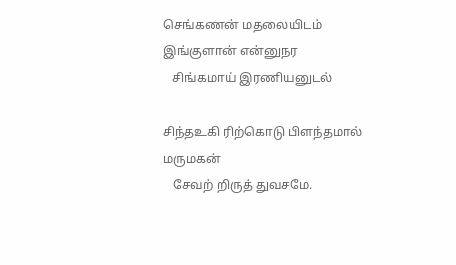செங்கணன் மதலையிடம் இங்குளான் என்னுநர
   சிங்கமாய் இரணியனுடல்

சிந்தஉகி ரிற்கொடு பிளந்தமால் மருமகன்
   சேவற் றிருத் துவசமே.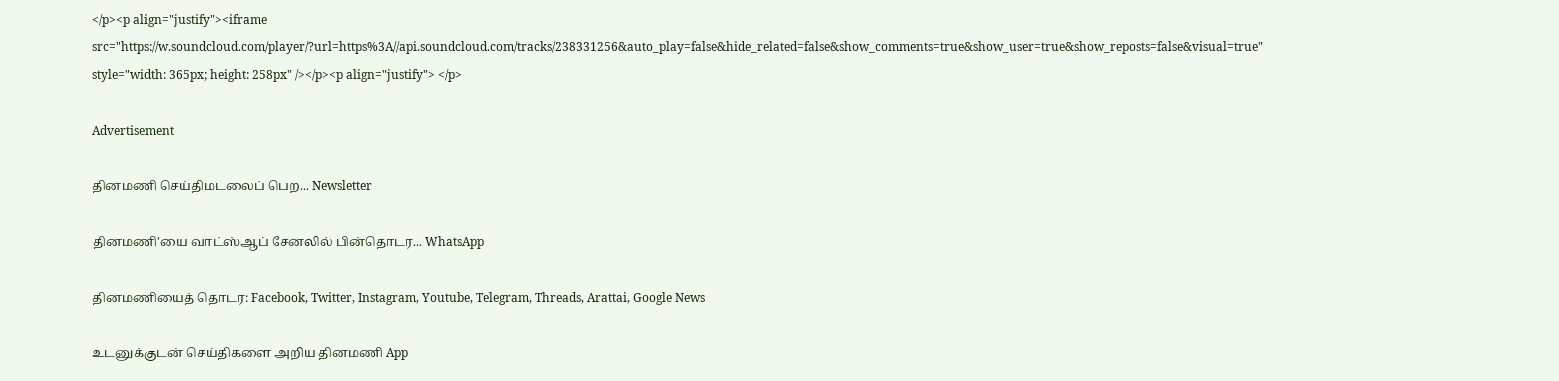</p><p align="justify"><iframe src="https://w.soundcloud.com/player/?url=https%3A//api.soundcloud.com/tracks/238331256&auto_play=false&hide_related=false&show_comments=true&show_user=true&show_reposts=false&visual=true" style="width: 365px; height: 258px" /></p><p align="justify"> </p>

Advertisement

தினமணி செய்திமடலைப் பெற... Newsletter

தினமணி'யை வாட்ஸ்ஆப் சேனலில் பின்தொடர... WhatsApp

தினமணியைத் தொடர: Facebook, Twitter, Instagram, Youtube, Telegram, Threads, Arattai, Google News

உடனுக்குடன் செய்திகளை அறிய தினமணி App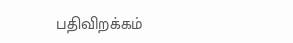பதிவிறக்கம்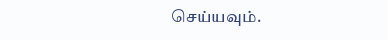செய்யவும்.